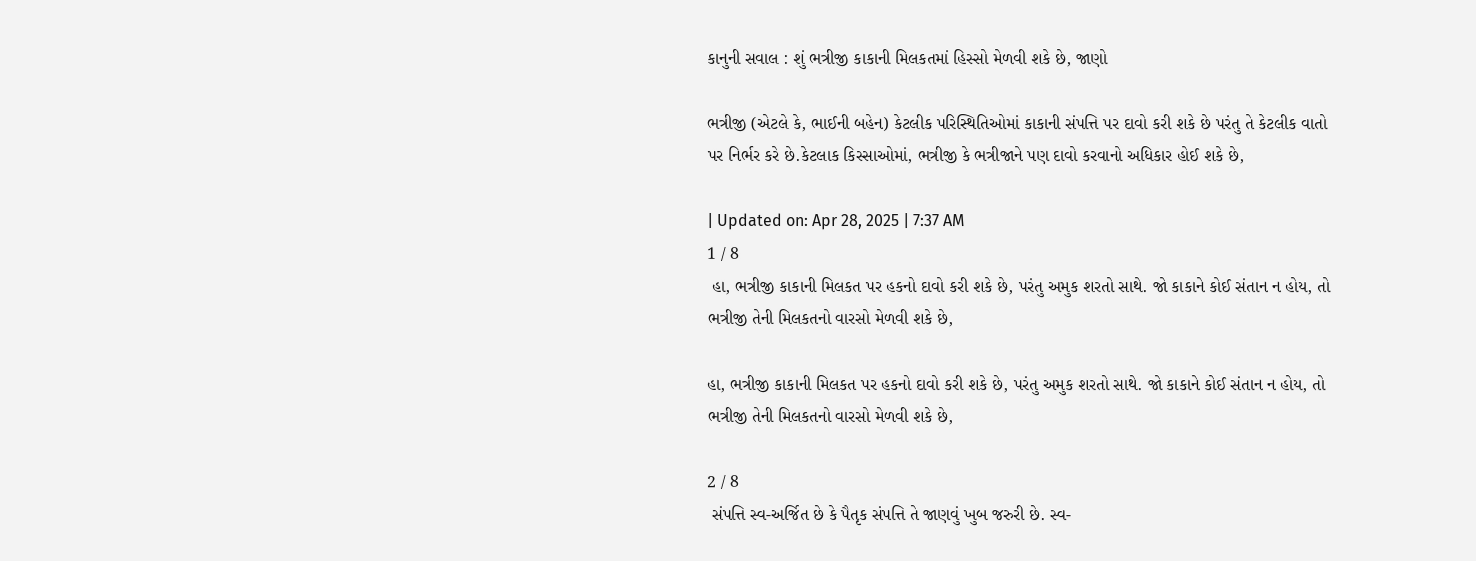કાનુની સવાલ : શું ભત્રીજી કાકાની મિલકતમાં હિસ્સો મેળવી શકે છે, જાણો

ભત્રીજી (એટલે કે, ભાઈની બહેન) કેટલીક પરિસ્થિતિઓમાં કાકાની સંપત્તિ પર દાવો કરી શકે છે પરંતુ તે કેટલીક વાતો પર નિર્ભર કરે છે.કેટલાક કિસ્સાઓમાં, ભત્રીજી કે ભત્રીજાને પણ દાવો કરવાનો અધિકાર હોઈ શકે છે,

| Updated on: Apr 28, 2025 | 7:37 AM
1 / 8
 હા, ભત્રીજી કાકાની મિલકત પર હકનો દાવો કરી શકે છે, પરંતુ અમુક શરતો સાથે. જો કાકાને કોઈ સંતાન ન હોય, તો ભત્રીજી તેની મિલકતનો વારસો મેળવી શકે છે,

હા, ભત્રીજી કાકાની મિલકત પર હકનો દાવો કરી શકે છે, પરંતુ અમુક શરતો સાથે. જો કાકાને કોઈ સંતાન ન હોય, તો ભત્રીજી તેની મિલકતનો વારસો મેળવી શકે છે,

2 / 8
 સંપત્તિ સ્વ-અર્જિત છે કે પૈતૃક સંપત્તિ તે જાણવું ખુબ જરુરી છે. સ્વ-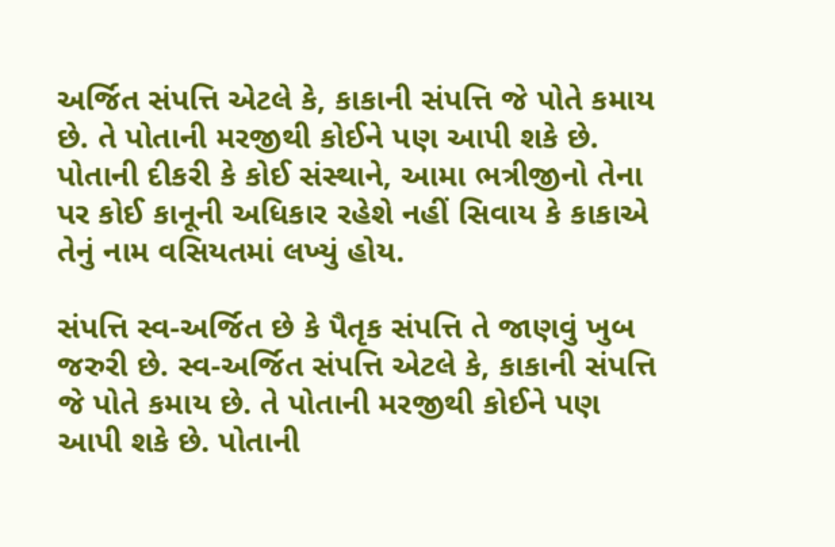અર્જિત સંપત્તિ એટલે કે, કાકાની સંપત્તિ જે પોતે કમાય છે. તે પોતાની મરજીથી કોઈને પણ આપી શકે છે. પોતાની દીકરી કે કોઈ સંસ્થાને, આમા ભત્રીજીનો તેના પર કોઈ કાનૂની અધિકાર રહેશે નહીં સિવાય કે કાકાએ તેનું નામ વસિયતમાં લખ્યું હોય.

સંપત્તિ સ્વ-અર્જિત છે કે પૈતૃક સંપત્તિ તે જાણવું ખુબ જરુરી છે. સ્વ-અર્જિત સંપત્તિ એટલે કે, કાકાની સંપત્તિ જે પોતે કમાય છે. તે પોતાની મરજીથી કોઈને પણ આપી શકે છે. પોતાની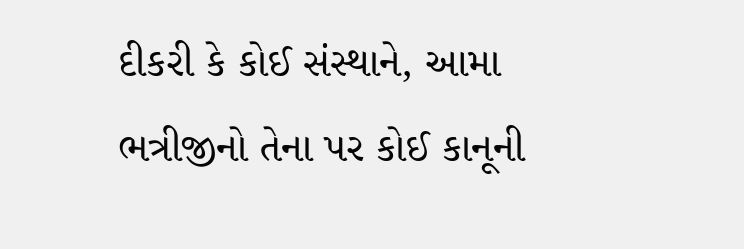દીકરી કે કોઈ સંસ્થાને, આમા ભત્રીજીનો તેના પર કોઈ કાનૂની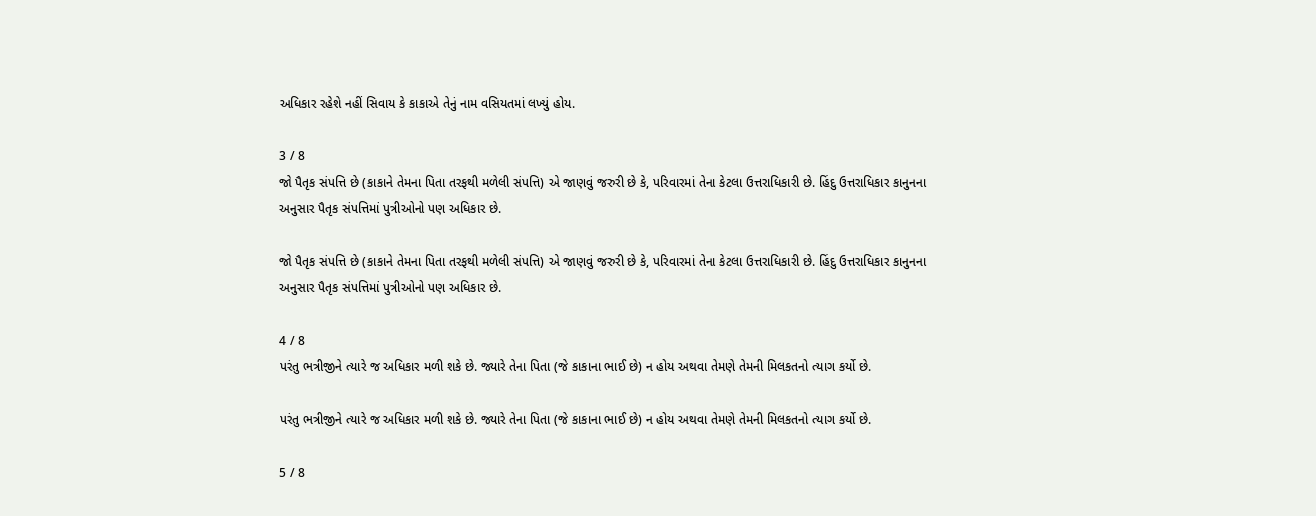અધિકાર રહેશે નહીં સિવાય કે કાકાએ તેનું નામ વસિયતમાં લખ્યું હોય.

3 / 8
જો પૈતૃક સંપત્તિ છે (કાકાને તેમના પિતા તરફથી મળેલી સંપત્તિ) એ જાણવું જરુરી છે કે, પરિવારમાં તેના કેટલા ઉત્તરાધિકારી છે. હિંદુ ઉત્તરાધિકાર કાનુનના અનુસાર પૈતૃક સંપત્તિમાં પુત્રીઓનો પણ અધિકાર છે.

જો પૈતૃક સંપત્તિ છે (કાકાને તેમના પિતા તરફથી મળેલી સંપત્તિ) એ જાણવું જરુરી છે કે, પરિવારમાં તેના કેટલા ઉત્તરાધિકારી છે. હિંદુ ઉત્તરાધિકાર કાનુનના અનુસાર પૈતૃક સંપત્તિમાં પુત્રીઓનો પણ અધિકાર છે.

4 / 8
પરંતુ ભત્રીજીને ત્યારે જ અધિકાર મળી શકે છે. જ્યારે તેના પિતા (જે કાકાના ભાઈ છે) ન હોય અથવા તેમણે તેમની મિલકતનો ત્યાગ કર્યો છે.

પરંતુ ભત્રીજીને ત્યારે જ અધિકાર મળી શકે છે. જ્યારે તેના પિતા (જે કાકાના ભાઈ છે) ન હોય અથવા તેમણે તેમની મિલકતનો ત્યાગ કર્યો છે.

5 / 8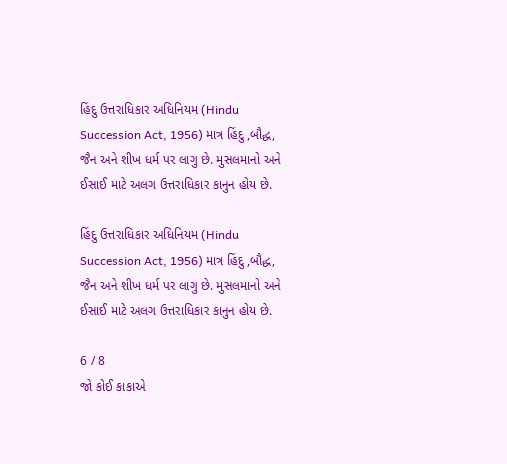હિંદુ ઉત્તરાધિકાર અધિનિયમ (Hindu Succession Act, 1956) માત્ર હિંદુ ,બૌદ્ધ, જૈન અને શીખ ધર્મ પર લાગુ છે. મુસલમાનો અને ઈસાઈ માટે અલગ ઉત્તરાધિકાર કાનુન હોય છે.

હિંદુ ઉત્તરાધિકાર અધિનિયમ (Hindu Succession Act, 1956) માત્ર હિંદુ ,બૌદ્ધ, જૈન અને શીખ ધર્મ પર લાગુ છે. મુસલમાનો અને ઈસાઈ માટે અલગ ઉત્તરાધિકાર કાનુન હોય છે.

6 / 8
જો કોઈ કાકાએ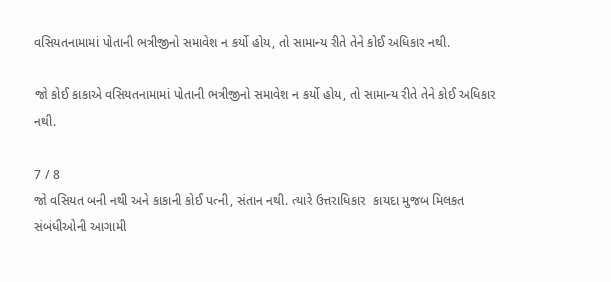વસિયતનામામાં પોતાની ભત્રીજીનો સમાવેશ ન કર્યો હોય, તો સામાન્ય રીતે તેને કોઈ અધિકાર નથી.

જો કોઈ કાકાએ વસિયતનામામાં પોતાની ભત્રીજીનો સમાવેશ ન કર્યો હોય, તો સામાન્ય રીતે તેને કોઈ અધિકાર નથી.

7 / 8
જો વસિયત બની નથી અને કાકાની કોઈ પત્ની, સંતાન નથી. ત્યારે ઉત્તરાધિકાર  કાયદા મુજબ મિલકત સંબંધીઓની આગામી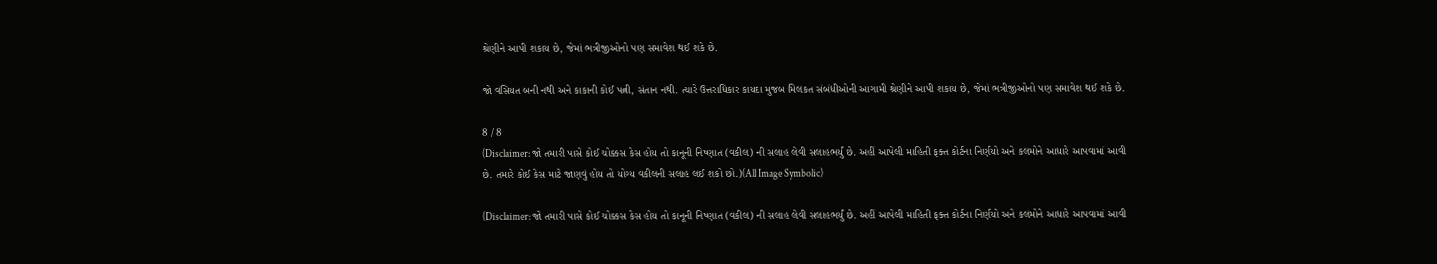શ્રેણીને આપી શકાય છે, જેમાં ભત્રીજીઓનો પણ સમાવેશ થઈ શકે છે.

જો વસિયત બની નથી અને કાકાની કોઈ પત્ની, સંતાન નથી. ત્યારે ઉત્તરાધિકાર કાયદા મુજબ મિલકત સંબંધીઓની આગામી શ્રેણીને આપી શકાય છે, જેમાં ભત્રીજીઓનો પણ સમાવેશ થઈ શકે છે.

8 / 8
(Disclaimer: જો તમારી પાસે કોઈ ચોક્કસ કેસ હોય તો કાનૂની નિષ્ણાત (વકીલ) ની સલાહ લેવી સલાહભર્યું છે. અહીં આપેલી માહિતી ફક્ત કોર્ટના નિર્ણયો અને કલમોને આધારે આપવામાં આવી છે. તમારે કોઈ કેસ માટે જાણવું હોય તો યોગ્ય વકીલની સલાહ લઈ શકો છો.)(All Image Symbolic)

(Disclaimer: જો તમારી પાસે કોઈ ચોક્કસ કેસ હોય તો કાનૂની નિષ્ણાત (વકીલ) ની સલાહ લેવી સલાહભર્યું છે. અહીં આપેલી માહિતી ફક્ત કોર્ટના નિર્ણયો અને કલમોને આધારે આપવામાં આવી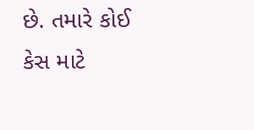છે. તમારે કોઈ કેસ માટે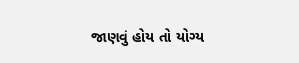જાણવું હોય તો યોગ્ય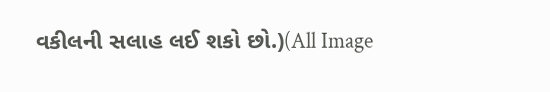વકીલની સલાહ લઈ શકો છો.)(All Image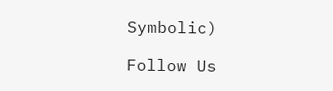Symbolic)

Follow Us